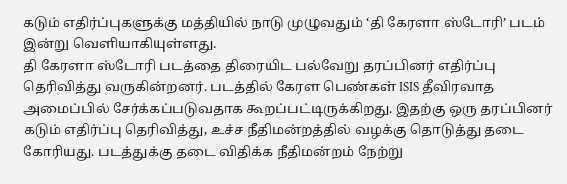கடும் எதிர்ப்புகளுக்கு மத்தியில் நாடு முழுவதும் ‘தி கேரளா ஸ்டோரி’ படம் இன்று வெளியாகியுள்ளது.
தி கேரளா ஸ்டோரி படத்தை திரையிட பல்வேறு தரப்பினர் எதிர்ப்பு தெரிவித்து வருகின்றனர். படத்தில் கேரள பெண்கள் ISIS தீவிரவாத அமைப்பில் சேர்க்கப்படுவதாக கூறப்பட்டிருக்கிறது. இதற்கு ஒரு தரப்பினர் கடும் எதிர்ப்பு தெரிவித்து, உச்ச நீதிமன்றத்தில் வழக்கு தொடுத்து தடை கோரியது. படத்துக்கு தடை விதிக்க நீதிமன்றம் நேற்று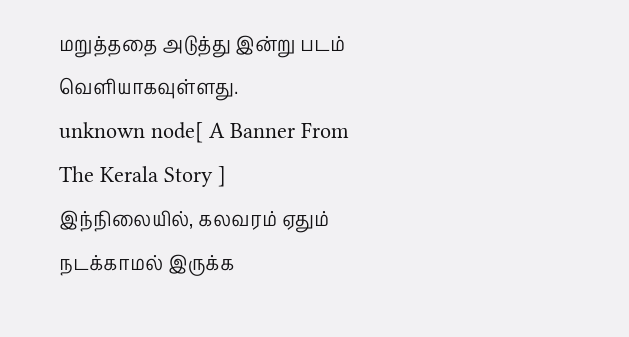மறுத்ததை அடுத்து இன்று படம் வெளியாகவுள்ளது.
unknown node[ A Banner From The Kerala Story ]
இந்நிலையில், கலவரம் ஏதும் நடக்காமல் இருக்க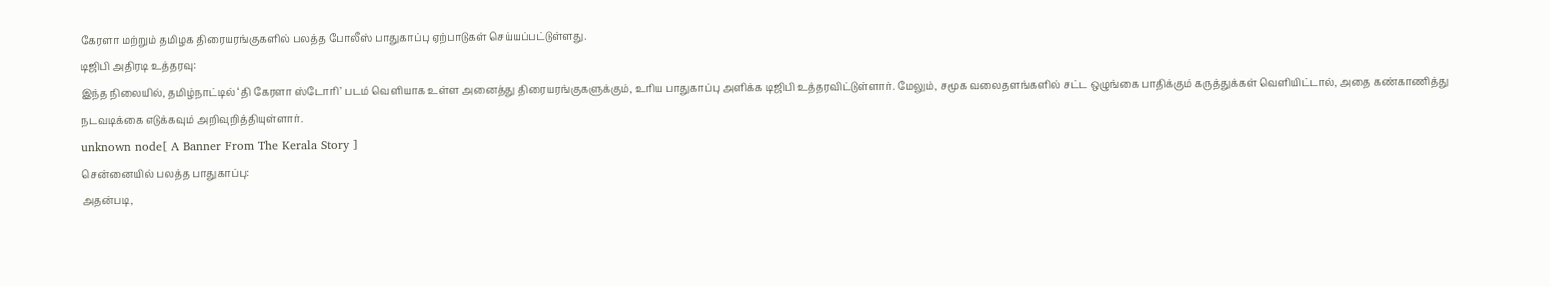கேரளா மற்றும் தமிழக திரையரங்குகளில் பலத்த போலீஸ் பாதுகாப்பு ஏற்பாடுகள் செய்யப்பட்டுள்ளது.
டிஜிபி அதிரடி உத்தரவு:
இந்த நிலையில், தமிழ்நாட்டில் ‘தி கேரளா ஸ்டோரி’ படம் வெளியாக உள்ள அனைத்து திரையரங்குகளுக்கும், உரிய பாதுகாப்பு அளிக்க டிஜிபி உத்தரவிட்டுள்ளார். மேலும், சமூக வலைதளங்களில் சட்ட ஒழுங்கை பாதிக்கும் கருத்துக்கள் வெளியிட்டால், அதை கண்காணித்து நடவடிக்கை எடுக்கவும் அறிவுறித்தியுள்ளார்.
unknown node[ A Banner From The Kerala Story ]
சென்னையில் பலத்த பாதுகாப்பு:
அதன்படி,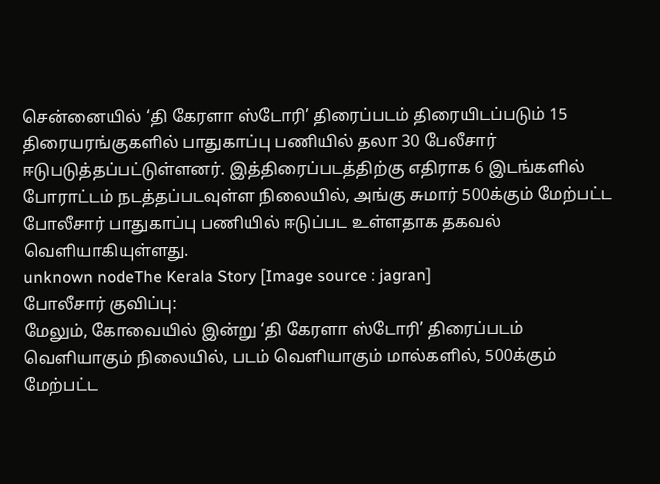சென்னையில் ‘தி கேரளா ஸ்டோரி’ திரைப்படம் திரையிடப்படும் 15 திரையரங்குகளில் பாதுகாப்பு பணியில் தலா 30 பேலீசார் ஈடுபடுத்தப்பட்டுள்ளனர். இத்திரைப்படத்திற்கு எதிராக 6 இடங்களில் போராட்டம் நடத்தப்படவுள்ள நிலையில், அங்கு சுமார் 500க்கும் மேற்பட்ட போலீசார் பாதுகாப்பு பணியில் ஈடுப்பட உள்ளதாக தகவல் வெளியாகியுள்ளது.
unknown nodeThe Kerala Story [Image source : jagran]
போலீசார் குவிப்பு:
மேலும், கோவையில் இன்று ‘தி கேரளா ஸ்டோரி’ திரைப்படம் வெளியாகும் நிலையில், படம் வெளியாகும் மால்களில், 500க்கும் மேற்பட்ட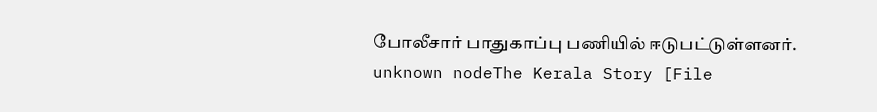போலீசார் பாதுகாப்பு பணியில் ஈடுபட்டுள்ளனர்.
unknown nodeThe Kerala Story [File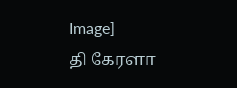Image]
தி கேரளா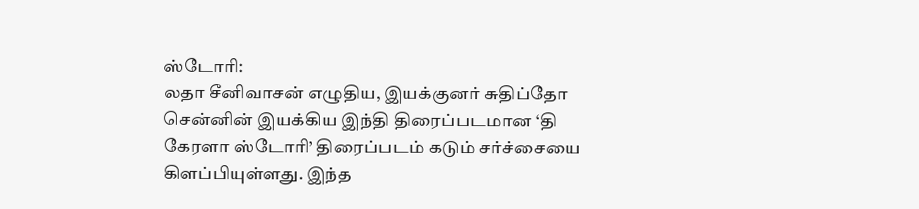ஸ்டோரி:
லதா சீனிவாசன் எழுதிய, இயக்குனர் சுதிப்தோ சென்னின் இயக்கிய இந்தி திரைப்படமான ‘தி கேரளா ஸ்டோரி’ திரைப்படம் கடும் சர்ச்சையை கிளப்பியுள்ளது. இந்த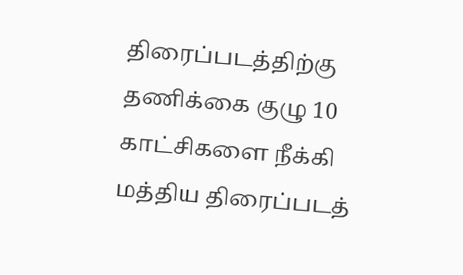திரைப்படத்திற்கு தணிக்கை குழு 10 காட்சிகளை நீக்கி மத்திய திரைப்படத்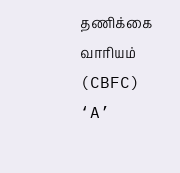தணிக்கை வாரியம் (CBFC) ‘A’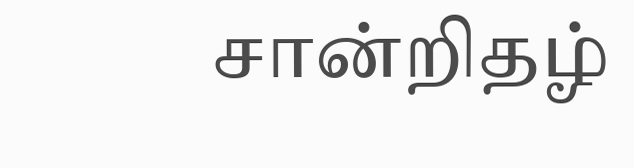சான்றிதழ்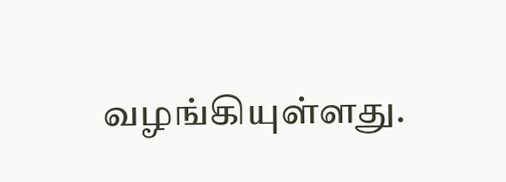வழங்கியுள்ளது.